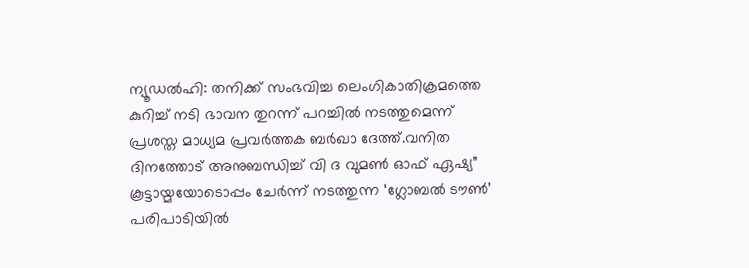ന്യൂഡൽഹി: തനിക്ക് സംഭവിച്ച ലെംഗികാതിക്രമത്തെ കുറിച്ച് നടി ഭാവന തുറന്ന് പറച്ചിൽ നടത്തുമെന്ന് പ്രശസ്ത മാധ്യമ പ്രവർത്തക ബർഖാ ദേത്ത്.വനിത ദിനത്തോട് അനുബന്ധിച്ച് വി ദ വുമൺ ഓഫ് ഏഷ്യ” കൂട്ടായ്മയോടൊപ്പം ചേർന്ന് നടത്തുന്ന ‘ഗ്ലോബൽ ടൗൺ’ പരിപാടിയിൽ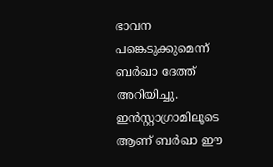ഭാവന പങ്കെടുക്കുമെന്ന് ബർഖാ ദേത്ത് അറിയിച്ചു. ഇൻസ്റ്റാഗ്രാമിലൂടെ ആണ് ബർഖാ ഈ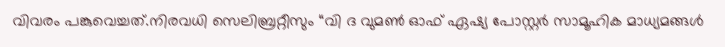വിവരം പങ്കുവെച്ചത്.നിരവധി സെലിബ്രറ്റീസും “വി ദ വുമൺ ഓഫ് ഏഷ്യ പോസ്റ്റർ സാമൂഹിക മാധ്യമങ്ങൾ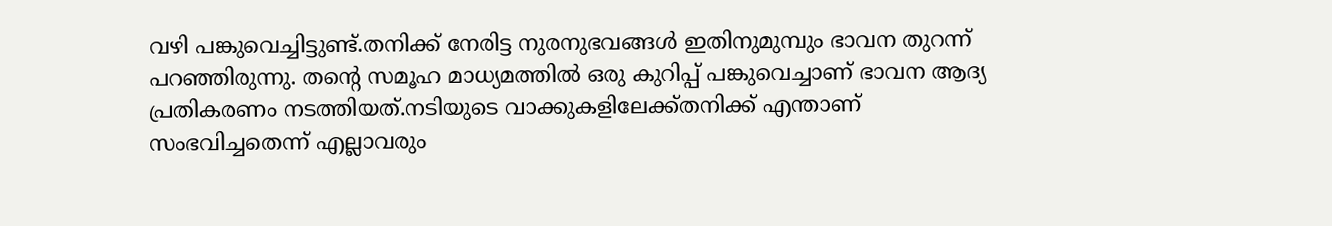വഴി പങ്കുവെച്ചിട്ടുണ്ട്.തനിക്ക് നേരിട്ട നുരനുഭവങ്ങൾ ഇതിനുമുമ്പും ഭാവന തുറന്ന് പറഞ്ഞിരുന്നു. തന്റെ സമൂഹ മാധ്യമത്തിൽ ഒരു കുറിപ്പ് പങ്കുവെച്ചാണ് ഭാവന ആദ്യ പ്രതികരണം നടത്തിയത്.നടിയുടെ വാക്കുകളിലേക്ക്തനിക്ക് എന്താണ് സംഭവിച്ചതെന്ന് എല്ലാവരും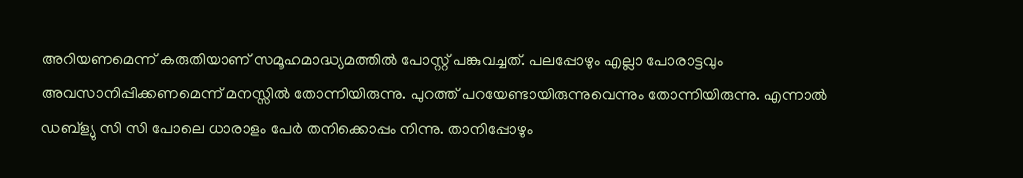അറിയണമെന്ന് കരുതിയാണ് സമൂഹമാദ്ധ്യമത്തിൽ പോസ്റ്റ് പങ്കുവച്ചത്. പലപ്പോഴും എല്ലാ പോരാട്ടവും അവസാനിപ്പിക്കണമെന്ന് മനസ്സിൽ തോന്നിയിരുന്നു. പുറത്ത് പറയേണ്ടായിരുന്നുവെന്നും തോന്നിയിരുന്നു. എന്നാൽ ഡബ്ള്യു സി സി പോലെ ധാരാളം പേർ തനിക്കൊപ്പം നിന്നു. താനിപ്പോഴും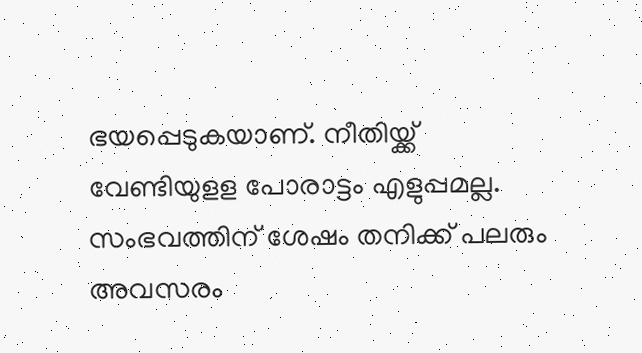ഭയപ്പെടുകയാണ്. നീതിയ്ക്ക് വേണ്ടിയുളള പോരാട്ടം എളുപ്പമല്ല. സംഭവത്തിന് ശേഷം തനിക്ക് പലരും അവസരം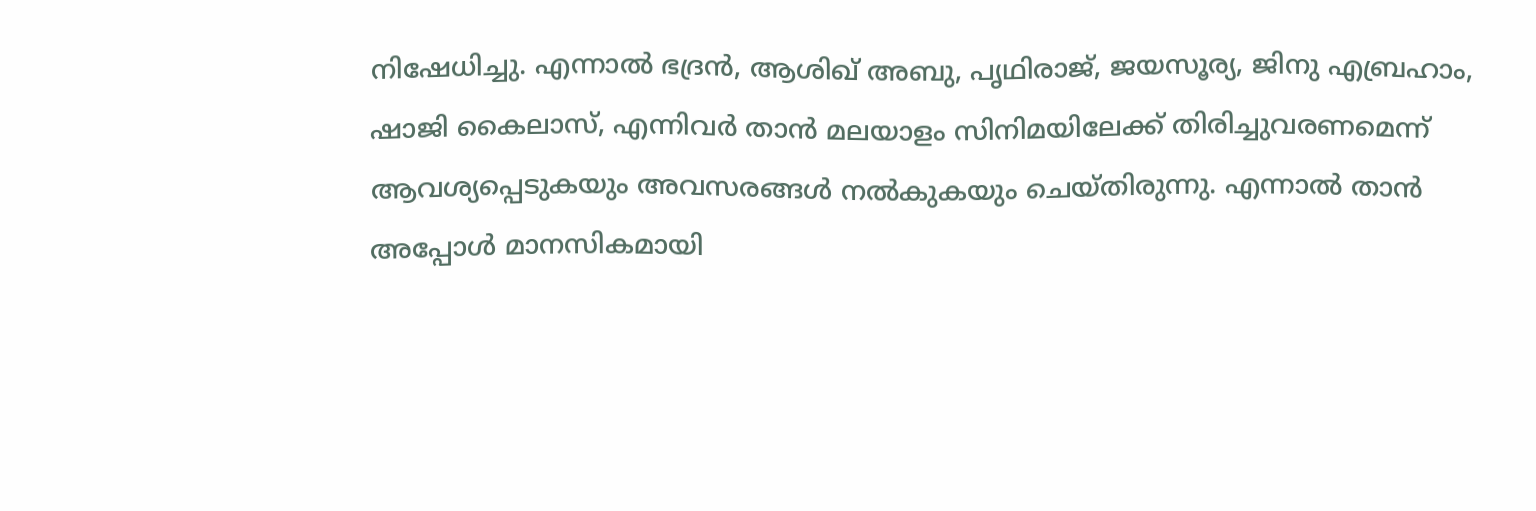നിഷേധിച്ചു. എന്നാൽ ഭദ്രൻ, ആശിഖ് അബു, പൃഥിരാജ്, ജയസൂര്യ, ജിനു എബ്രഹാം, ഷാജി കൈലാസ്, എന്നിവർ താൻ മലയാളം സിനിമയിലേക്ക് തിരിച്ചുവരണമെന്ന് ആവശ്യപ്പെടുകയും അവസരങ്ങൾ നൽകുകയും ചെയ്തിരുന്നു. എന്നാൽ താൻ അപ്പോൾ മാനസികമായി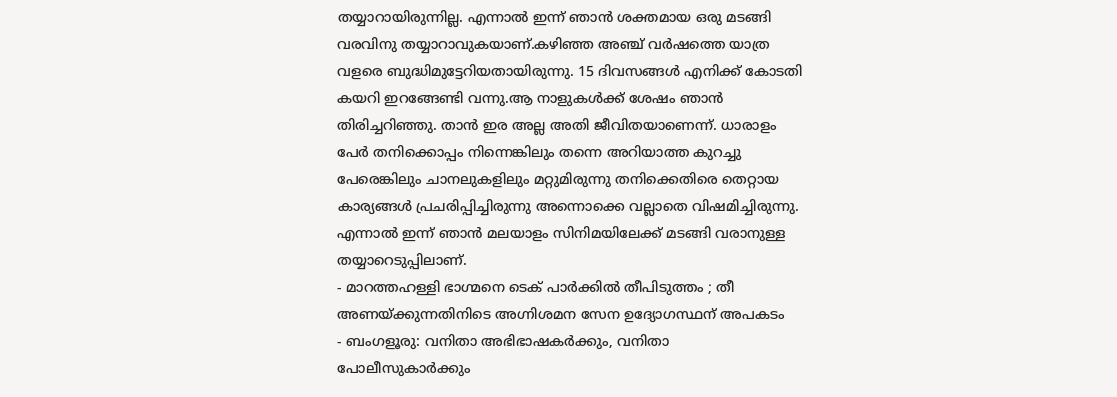തയ്യാറായിരുന്നില്ല. എന്നാൽ ഇന്ന് ഞാൻ ശക്തമായ ഒരു മടങ്ങി വരവിനു തയ്യാറാവുകയാണ്.കഴിഞ്ഞ അഞ്ച് വർഷത്തെ യാത്ര വളരെ ബുദ്ധിമുട്ടേറിയതായിരുന്നു. 15 ദിവസങ്ങൾ എനിക്ക് കോടതി കയറി ഇറങ്ങേണ്ടി വന്നു.ആ നാളുകൾക്ക് ശേഷം ഞാൻ തിരിച്ചറിഞ്ഞു. താൻ ഇര അല്ല അതി ജീവിതയാണെന്ന്. ധാരാളം പേർ തനിക്കൊപ്പം നിന്നെങ്കിലും തന്നെ അറിയാത്ത കുറച്ചു പേരെങ്കിലും ചാനലുകളിലും മറ്റുമിരുന്നു തനിക്കെതിരെ തെറ്റായ കാര്യങ്ങൾ പ്രചരിപ്പിച്ചിരുന്നു അന്നൊക്കെ വല്ലാതെ വിഷമിച്ചിരുന്നു. എന്നാൽ ഇന്ന് ഞാൻ മലയാളം സിനിമയിലേക്ക് മടങ്ങി വരാനുള്ള തയ്യാറെടുപ്പിലാണ്.
- മാറത്തഹള്ളി ഭാഗ്മനെ ടെക് പാർക്കിൽ തീപിടുത്തം ; തീ അണയ്ക്കുന്നതിനിടെ അഗ്നിശമന സേന ഉദ്യോഗസ്ഥന് അപകടം
- ബംഗളൂരു: വനിതാ അഭിഭാഷകർക്കും, വനിതാ പോലീസുകാർക്കും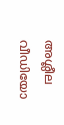അശ്ലീല വീഡിയോ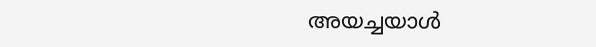അയച്ചയാൾ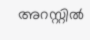അറസ്റ്റിൽ